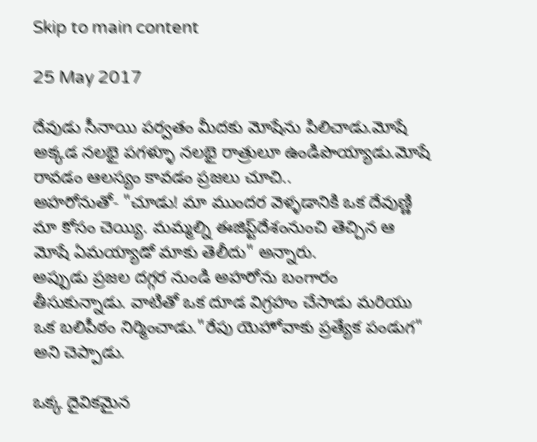Skip to main content

25 May 2017

దేవుడు సీనాయి పర్వతం మీదకు మోషేను పిలిచాడు.మోషే అక్కడ నలభై పగళ్ళూ నలభై రాత్రులూ ఉండిపొయ్యాడు.మోషే రావడం ఆలస్యం కావడం ప్రజలు చూచి..
అహరోనుతో- "చూడు! మా ముందర వెళ్ళడానికి ఒక దేవుణ్ణి మా కోసం చెయ్యి. మమ్మల్ని ఈజిప్ట్‌దేశంనుంచి తెచ్చిన ఆ మోషే ఏమయ్యాడో మాకు తెలీదు" అన్నారు.
అప్పుడు ప్రజల దగ్గర నుండి అహరోను బంగారం తీసుకున్నాడు. వాటితో ఒక దూడ విగ్రహం చేసాడు మరియు ఒక బలిపీఠం నిర్మించాడు."రేపు యెహోవాకు ప్రత్యేక పండుగ" అని చెప్పాడు.

ఒక్క దైవికమైన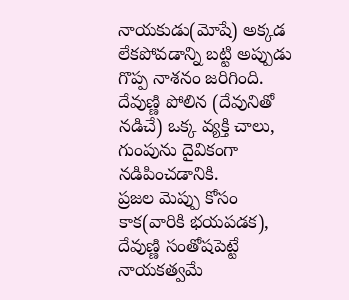నాయకుడు(మోషే) అక్కడ లేకపోవడాన్ని బట్టి అప్పుడు గొప్ప నాశనం జరిగింది. దేవుణ్ణి పోలిన (దేవునితో నడిచే) ఒక్క వ్యక్తి చాలు, గుంపును దైవికంగా నడిపించడానికి.
ప్రజల మెప్పు కోసం కాక(వారికి భయపడక), దేవుణ్ణి సంతోషపెట్టే నాయకత్వమే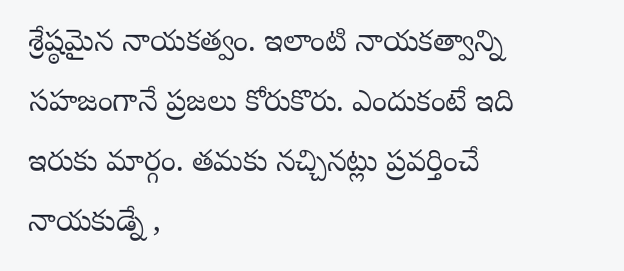శ్రేష్ఠమైన నాయకత్వం. ఇలాంటి నాయకత్వాన్ని సహజంగానే ప్రజలు కోరుకొరు. ఎందుకంటే ఇది ఇరుకు మార్గం. తమకు నచ్చినట్లు ప్రవర్తించే నాయకుడ్నే ,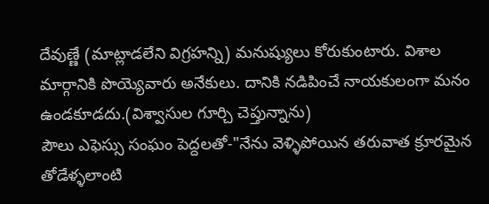దేవుణ్ణే (మాట్లాడలేని విగ్రహన్ని) మనుష్యులు కోరుకుంటారు. విశాల మార్గానికి పొయ్యెవారు అనేకులు. దానికి నడిపించే నాయకులంగా మనం ఉండకూడదు.(విశ్వాసుల గూర్చి చెప్తున్నాను)
పౌలు ఎఫెస్సు సంఘం పెద్దలతో-"నేను వెళ్ళిపోయిన తరువాత క్రూరమైన తోడేళ్ళలాంటి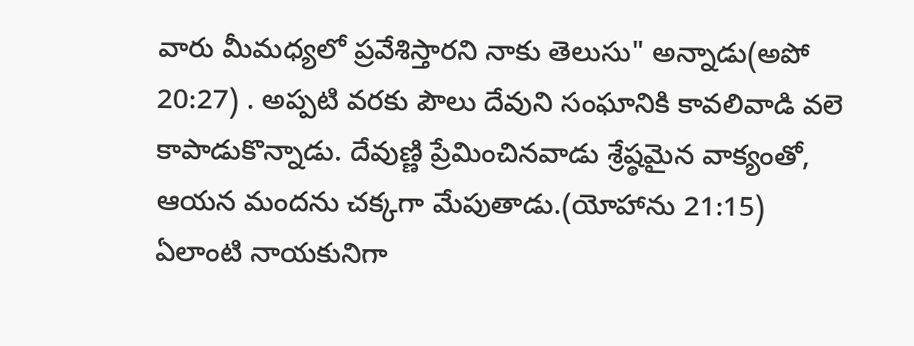వారు మీమధ్యలో ప్రవేశిస్తారని నాకు తెలుసు" అన్నాడు(అపో 20:27) . అప్పటి వరకు పౌలు దేవుని సంఘానికి కావలివాడి వలె కాపాడుకొన్నాడు. దేవుణ్ణి ప్రేమించినవాడు శ్రేష్ఠమైన వాక్యంతో, ఆయన మందను చక్కగా మేపుతాడు.(యోహాను 21:15)
ఏలాంటి నాయకునిగా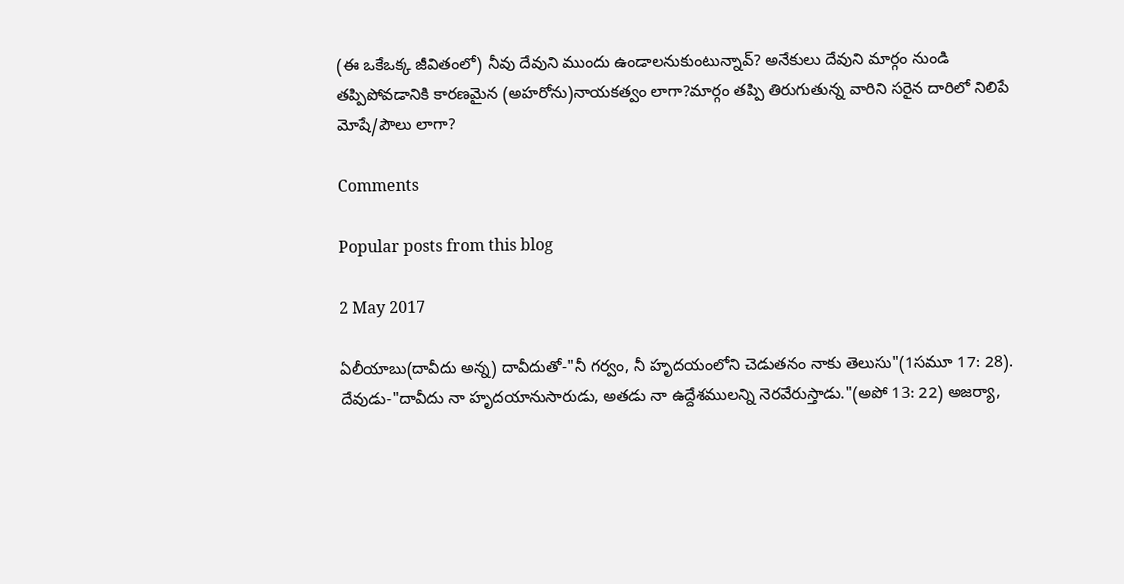(ఈ ఒకేఒక్క జీవితంలో) నీవు దేవుని ముందు ఉండాలనుకుంటున్నావ్? అనేకులు దేవుని మార్గం నుండి తప్పిపోవడానికి కారణమైన (అహరోను)నాయకత్వం లాగా?మార్గం తప్పి తిరుగుతున్న వారిని సరైన దారిలో నిలిపే మోషే/పౌలు లాగా?

Comments

Popular posts from this blog

2 May 2017

ఏలీయాబు(దావీదు అన్న) దావీదుతో-"నీ గర్వం, నీ హృదయంలోని చెడుతనం నాకు తెలుసు"(1సమూ 17: 28). దేవుడు-"దావీదు నా హృదయానుసారుడు, అతడు నా ఉద్దేశములన్ని నెరవేరుస్తాడు."(అపో 13: 22) అజర్యా,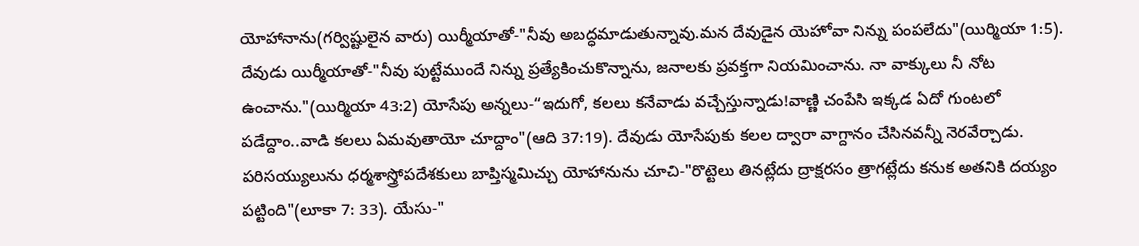యోహానాను(గర్విష్టులైన వారు) యిర్మీయాతో-"నీవు అబద్ధమాడుతున్నావు.మన దేవుడైన యెహోవా నిన్ను పంపలేదు"(యిర్మియా 1:5). దేవుడు యిర్మీయాతో-"నీవు పుట్టేముందే నిన్ను ప్రత్యేకించుకొన్నాను, జనాలకు ప్రవక్తగా నియమించాను. నా వాక్కులు నీ నోట ఉంచాను."(యిర్మియా 43:2) యోసేపు అన్నలు-“ఇదుగో, కలలు కనేవాడు వచ్చేస్తున్నాడు!వాణ్ణి చంపేసి ఇక్కడ ఏదో గుంటలో పడేద్దాం..వాడి కలలు ఏమవుతాయో చూద్దాం"(ఆది 37:19). దేవుడు యోసేపుకు కలల ద్వారా వాగ్దానం చేసినవన్నీ నెరవేర్చాడు. పరిసయ్యులును ధర్మశాస్త్రోపదేశకులు బాప్తిస్మమిచ్చు యోహానును చూచి-"రొట్టెలు తినట్లేదు ద్రాక్షరసం త్రాగట్లేదు కనుక అతనికి దయ్యం పట్టింది"(లూకా 7: 33). యేసు-"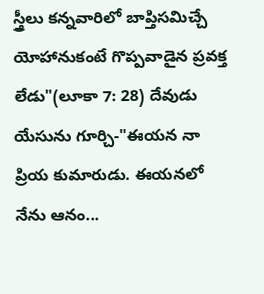స్త్రీలు కన్నవారిలో బాప్తిసమిచ్చే యోహానుకంటే గొప్పవాడైన ప్రవక్త లేడు"(లూకా 7: 28) దేవుడు యేసును గూర్చి-"ఈయన నా ప్రియ కుమారుడు. ఈయనలో నేను ఆనం...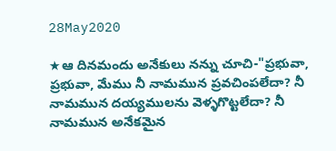28May2020

★ఆ దినమందు అనేకులు నన్ను చూచి-"ప్రభువా, ప్రభువా, మేము నీ నామమున ప్రవచింపలేదా? నీ నామమున దయ్యములను వెళ్ళగొట్టలేదా? నీ నామమున అనేకమైన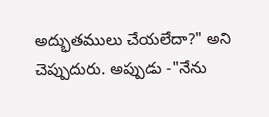అద్భుతములు చేయలేదా?" అని చెప్పుదురు. అప్పుడు -"నేను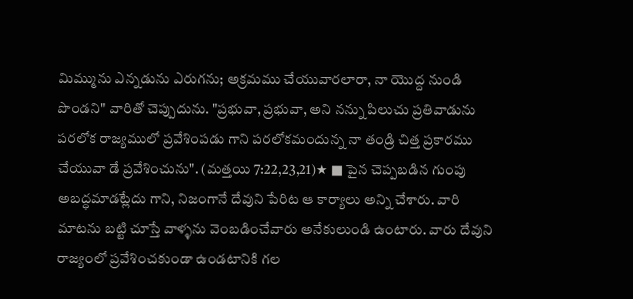మిమ్మును ఎన్నడును ఎరుగను; అక్రమము చేయువారలారా, నా యొద్ద నుండి పొండని" వారితో చెప్పుదును. "ప్రభువా, ప్రభువా, అని నన్ను పిలుచు ప్రతివాడును పరలోక రాజ్యములో ప్రవేశింపడు గాని పరలోకమందున్న నా తండ్రి చిత్త ప్రకారము చేయువా డే ప్రవేశించును". (మత్తయి 7:22,23,21)★ ■ పైన చెప్పబడిన గుంపు అబద్ధమాడట్లేదు గాని, నిజంగానే దేవుని పేరిట ఆ కార్యాలు అన్ని చేశారు. వారి మాటను బట్టి చూస్తే వాళ్ళను వెంబడించేవారు అనేకులుండి ఉంటారు. వారు దేవుని రాజ్యంలో ప్రవేశించకుండా ఉండటానికి గల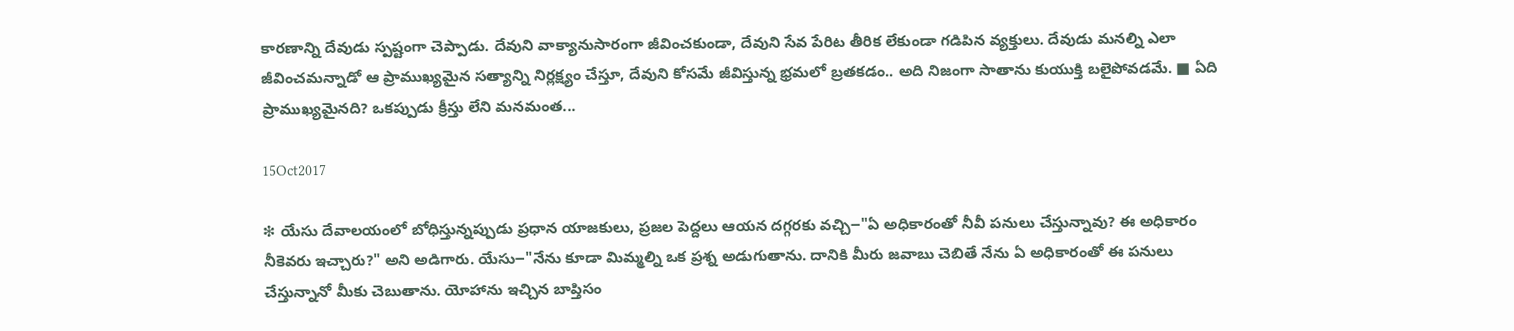కారణాన్ని దేవుడు స్పష్టంగా చెప్పాడు. దేవుని వాక్యానుసారంగా జీవించకుండా, దేవుని సేవ పేరిట తీరిక లేకుండా గడిపిన వ్యక్తులు. దేవుడు మనల్ని ఎలా జీవించమన్నాడో ఆ ప్రాముఖ్యమైన సత్యాన్ని నిర్లక్ష్యం చేస్తూ, దేవుని కోసమే జీవిస్తున్న భ్రమలో బ్రతకడం.. అది నిజంగా సాతాను కుయుక్తి బలైపోవడమే. ■ ఏది ప్రాముఖ్యమైనది? ఒకప్పుడు క్రీస్తు లేని మనమంత...

15Oct2017

❇ యేసు దేవాలయంలో బోధిస్తున్నప్పుడు ప్రధాన యాజకులు, ప్రజల పెద్దలు ఆయన దగ్గరకు వచ్చి౼"ఏ అధికారంతో నీవీ పనులు చేస్తున్నావు? ఈ అధికారం నీకెవరు ఇచ్చారు?" అని అడిగారు. యేసు౼"నేను కూడా మిమ్మల్ని ఒక ప్రశ్న అడుగుతాను. దానికి మీరు జవాబు చెబితే నేను ఏ అధికారంతో ఈ పనులు చేస్తున్నానో మీకు చెబుతాను. యోహాను ఇచ్చిన బాప్తిసం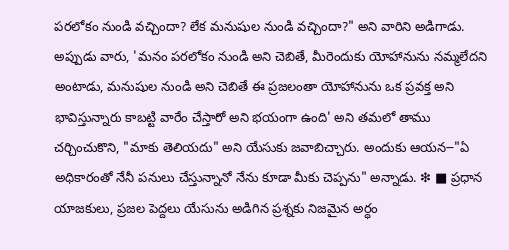పరలోకం నుండి వచ్చిందా? లేక మనుషుల నుండి వచ్చిందా?" అని వారిని అడిగాడు. అప్పుడు వారు, 'మనం పరలోకం నుండి అని చెబితే, మీరెందుకు యోహానును నమ్మలేదని అంటాడు, మనుషుల నుండి అని చెబితే ఈ ప్రజలంతా యోహానును ఒక ప్రవక్త అని భావిస్తున్నారు కాబట్టి వారేం చేస్తారో అని భయంగా ఉంది' అని తమలో తాము చర్చించుకొని, "మాకు తెలియదు" అని యేసుకు జవాబిచ్చారు. అందుకు ఆయన౼"ఏ అధికారంతో నేనీ పనులు చేస్తున్నానో నేను కూడా మీకు చెప్పను" అన్నాడు. ❇ ■ ప్రధాన యాజకులు, ప్రజల పెద్దలు యేసును అడిగిన ప్రశ్నకు నిజమైన అర్ధం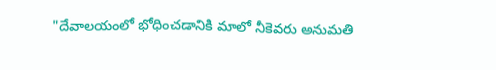"దేవాలయంలో భోధించడానికి మాలో నీకెవరు అనుమతి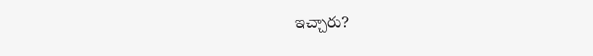ఇచ్చారు?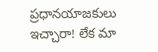ప్రధానయాజకులు ఇచ్చారా! లేక మా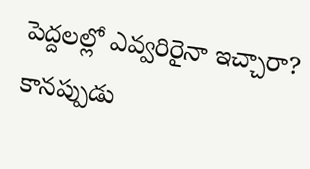పెద్దలల్లో ఎవ్వరిరైనా ఇచ్చారా? కానప్పుడు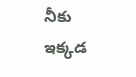నీకు ఇక్కడ